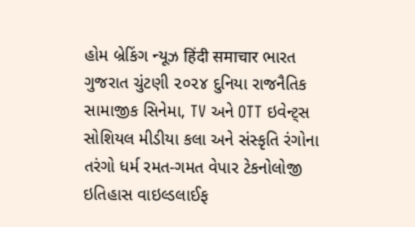હોમ બ્રેકિંગ ન્યૂઝ हिंदी समाचार ભારત ગુજરાત ચુંટણી ૨૦૨૪ દુનિયા રાજનૈતિક સામાજીક સિનેમા, TV અને OTT ઇવેન્ટ્સ સોશિયલ મીડીયા કલા અને સંસ્કૃતિ રંગોના તરંગો ધર્મ રમત-ગમત વેપાર ટેકનોલોજી ઇતિહાસ વાઇલ્ડલાઈફ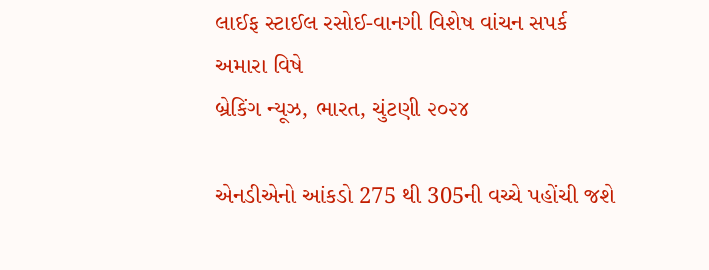લાઈફ સ્ટાઈલ રસોઈ-વાનગી વિશેષ વાંચન સપર્ક અમારા વિષે
બ્રેકિંગ ન્યૂઝ, ભારત, ચુંટણી ૨૦૨૪

એનડીએનો આંકડો 275 થી 305ની વચ્ચે પહોંચી જશે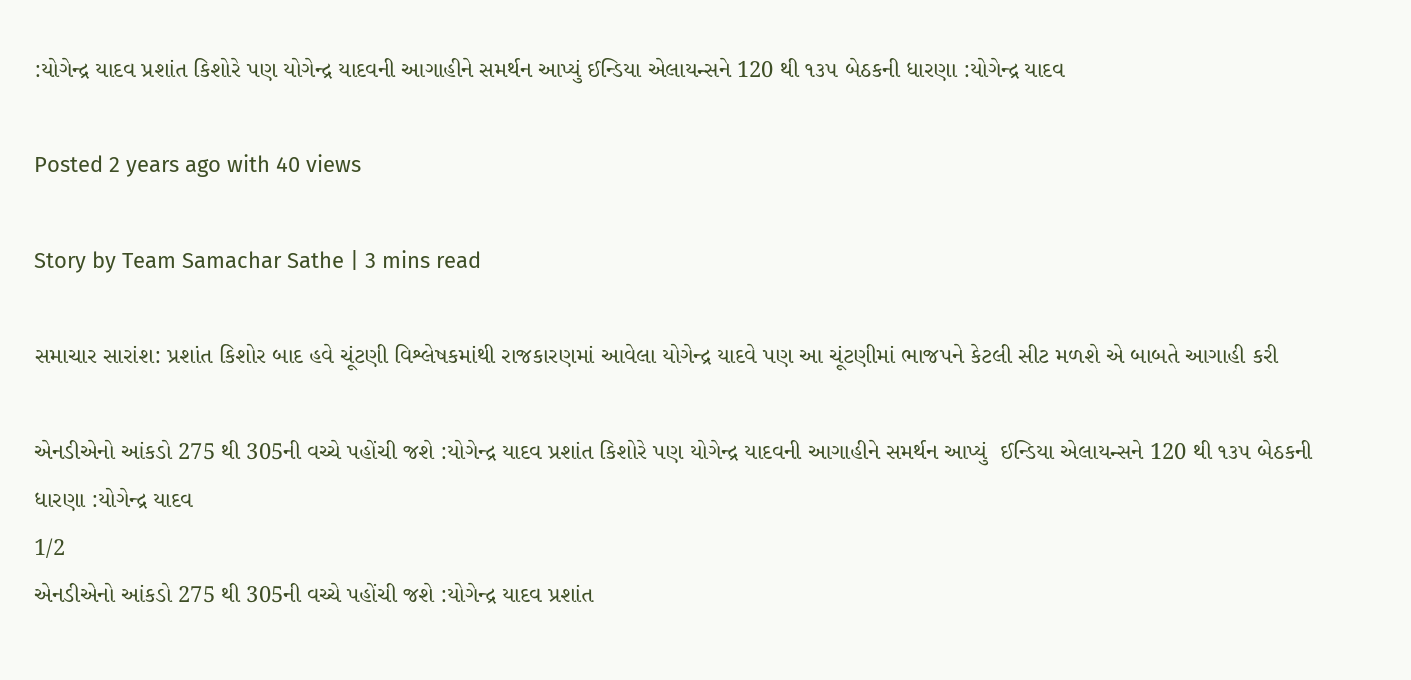:યોગેન્દ્ર યાદવ પ્રશાંત કિશોરે પણ યોગેન્દ્ર યાદવની આગાહીને સમર્થન આપ્યું ઈન્ડિયા એલાયન્સને 120 થી ૧૩૫ બેઠકની ધારણા :યોગેન્દ્ર યાદવ

Posted 2 years ago with 40 views

Story by Team Samachar Sathe | 3 mins read

સમાચાર સારાંશ: પ્રશાંત કિશોર બાદ હવે ચૂંટણી વિશ્લેષકમાંથી રાજકારણમાં આવેલા યોગેન્દ્ર યાદવે પણ આ ચૂંટણીમાં ભાજપને કેટલી સીટ મળશે એ બાબતે આગાહી કરી

એનડીએનો આંકડો 275 થી 305ની વચ્ચે પહોંચી જશે :યોગેન્દ્ર યાદવ પ્રશાંત કિશોરે પણ યોગેન્દ્ર યાદવની આગાહીને સમર્થન આપ્યું  ઈન્ડિયા એલાયન્સને 120 થી ૧૩૫ બેઠકની   ધારણા :યોગેન્દ્ર યાદવ
1/2
એનડીએનો આંકડો 275 થી 305ની વચ્ચે પહોંચી જશે :યોગેન્દ્ર યાદવ પ્રશાંત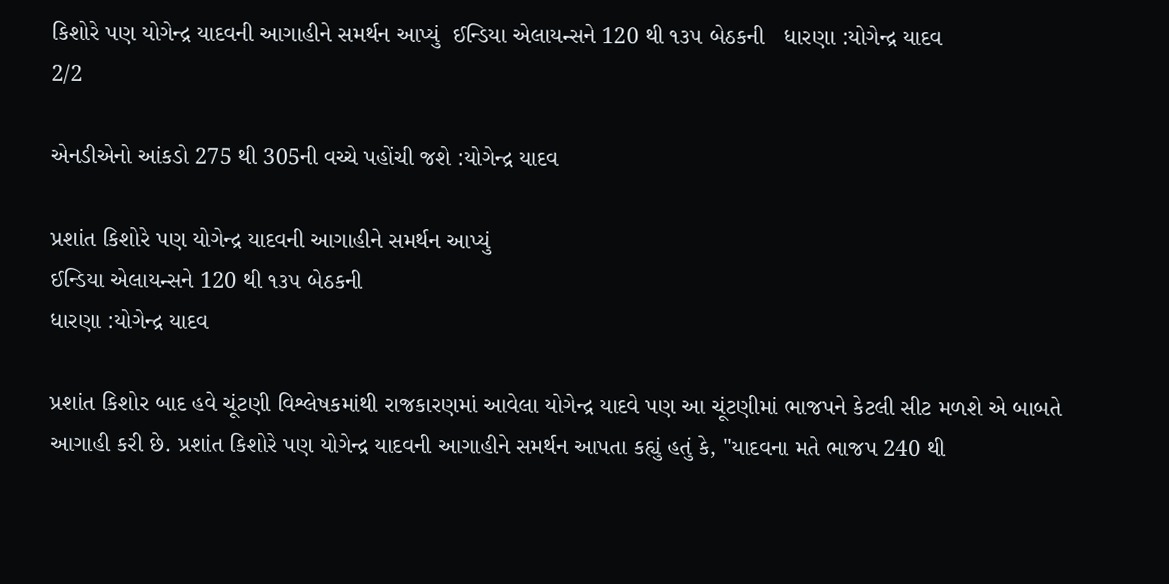કિશોરે પણ યોગેન્દ્ર યાદવની આગાહીને સમર્થન આપ્યું  ઈન્ડિયા એલાયન્સને 120 થી ૧૩૫ બેઠકની   ધારણા :યોગેન્દ્ર યાદવ
2/2

એનડીએનો આંકડો 275 થી 305ની વચ્ચે પહોંચી જશે :યોગેન્દ્ર યાદવ

પ્રશાંત કિશોરે પણ યોગેન્દ્ર યાદવની આગાહીને સમર્થન આપ્યું
ઈન્ડિયા એલાયન્સને 120 થી ૧૩૫ બેઠકની
ધારણા :યોગેન્દ્ર યાદવ

પ્રશાંત કિશોર બાદ હવે ચૂંટણી વિશ્લેષકમાંથી રાજકારણમાં આવેલા યોગેન્દ્ર યાદવે પણ આ ચૂંટણીમાં ભાજપને કેટલી સીટ મળશે એ બાબતે આગાહી કરી છે. પ્રશાંત કિશોરે પણ યોગેન્દ્ર યાદવની આગાહીને સમર્થન આપતા કહ્યું હતું કે, "યાદવના મતે ભાજપ 240 થી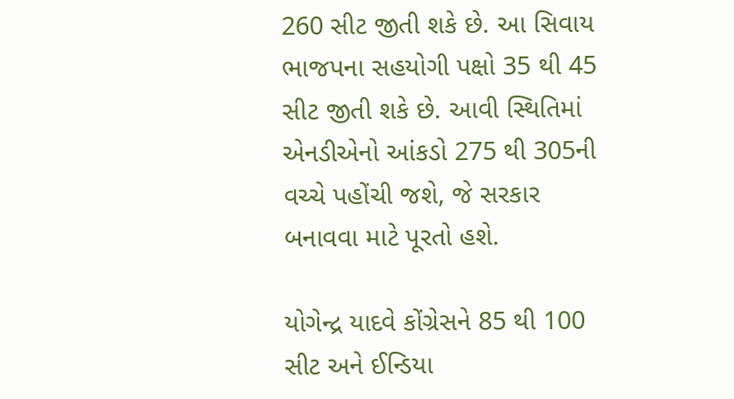260 સીટ જીતી શકે છે. આ સિવાય ભાજપના સહયોગી પક્ષો 35 થી 45 સીટ જીતી શકે છે. આવી સ્થિતિમાં એનડીએનો આંકડો 275 થી 305ની વચ્ચે પહોંચી જશે, જે સરકાર બનાવવા માટે પૂરતો હશે.

યોગેન્દ્ર યાદવે કોંગ્રેસને 85 થી 100 સીટ અને ઈન્ડિયા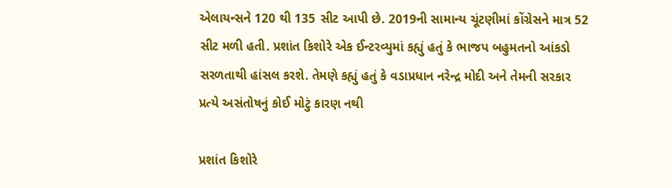એલાયન્સને 120 થી 135 સીટ આપી છે. 2019ની સામાન્ય ચૂંટણીમાં કોંગ્રેસને માત્ર 52 સીટ મળી હતી. પ્રશાંત કિશોરે એક ઈન્ટરવ્યુમાં કહ્યું હતું કે ભાજપ બહુમતનો આંકડો સરળતાથી હાંસલ કરશે. તેમણે કહ્યું હતું કે વડાપ્રધાન નરેન્દ્ર મોદી અને તેમની સરકાર પ્રત્યે અસંતોષનું કોઈ મોટું કારણ નથી

પ્રશાંત કિશોરે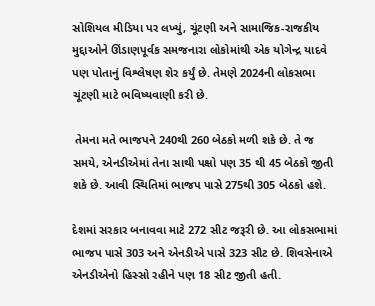સોશિયલ મીડિયા પર લખ્યું, ચૂંટણી અને સામાજિક-રાજકીય મુદ્દાઓને ઊંડાણપૂર્વક સમજનારા લોકોમાંથી એક યોગેન્દ્ર યાદવે પણ પોતાનું વિશ્લેષણ શેર કર્યું છે. તેમણે 2024ની લોકસભા ચૂંટણી માટે ભવિષ્યવાણી કરી છે.

 તેમના મતે ભાજપને 240થી 260 બેઠકો મળી શકે છે. તે જ સમયે, એનડીએમાં તેના સાથી પક્ષો પણ 35 થી 45 બેઠકો જીતી શકે છે. આવી સ્થિતિમાં ભાજપ પાસે 275થી 305 બેઠકો હશે.

દેશમાં સરકાર બનાવવા માટે 272 સીટ જરૂરી છે. આ લોકસભામાં ભાજપ પાસે 303 અને એનડીએ પાસે 323 સીટ છે. શિવસેનાએ એનડીએનો હિસ્સો રહીને પણ 18 સીટ જીતી હતી.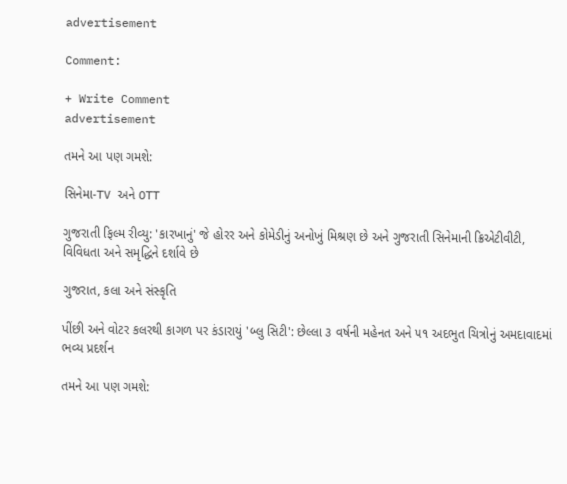advertisement

Comment:

+ Write Comment
advertisement

તમને આ પણ ગમશે:

સિનેમા-TV અને OTT

ગુજરાતી ફિલ્મ રીવ્યુ: 'કારખાનું' જે હોરર અને કોમેડીનું અનોખું મિશ્રણ છે અને ગુજરાતી સિનેમાની ક્રિએટીવીટી, વિવિધતા અને સમૃદ્ધિને દર્શાવે છે

ગુજરાત, કલા અને સંસ્કૃતિ

પીંછી અને વોટર કલરથી કાગળ પર કંડારાયું 'બ્લુ સિટી': છેલ્લા ૩ વર્ષની મહેનત અને ૫૧ અદભુત ચિત્રોનું અમદાવાદમાં ભવ્ય પ્રદર્શન

તમને આ પણ ગમશે: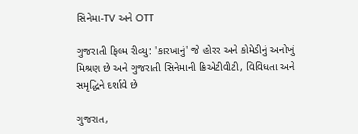સિનેમા-TV અને OTT

ગુજરાતી ફિલ્મ રીવ્યુ: 'કારખાનું' જે હોરર અને કોમેડીનું અનોખું મિશ્રણ છે અને ગુજરાતી સિનેમાની ક્રિએટીવીટી, વિવિધતા અને સમૃદ્ધિને દર્શાવે છે

ગુજરાત,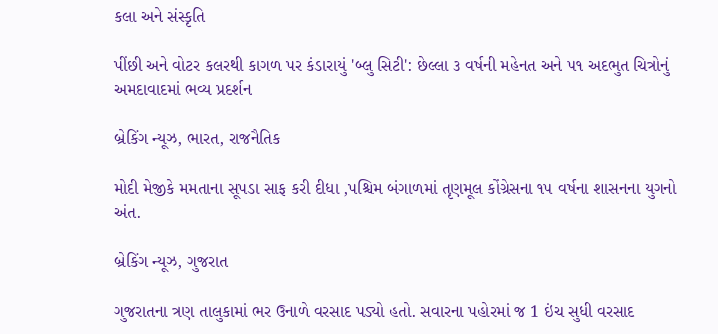કલા અને સંસ્કૃતિ

પીંછી અને વોટર કલરથી કાગળ પર કંડારાયું 'બ્લુ સિટી': છેલ્લા ૩ વર્ષની મહેનત અને ૫૧ અદભુત ચિત્રોનું અમદાવાદમાં ભવ્ય પ્રદર્શન

બ્રેકિંગ ન્યૂઝ, ભારત, રાજનૈતિક

મોદી મેજીકે મમતાના સૂપડા સાફ કરી દીધા ,પશ્ચિમ બંગાળમાં તૃણમૂલ કોંગ્રેસના ૧૫ વર્ષના શાસનના યુગનો અંત.

બ્રેકિંગ ન્યૂઝ, ગુજરાત

ગુજરાતના ત્રણ તાલુકામાં ભર ઉનાળે વરસાદ પડ્યો હતો. સવારના પહોરમાં જ 1 ઇંચ સુધી વરસાદ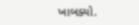ખાબક્યો.